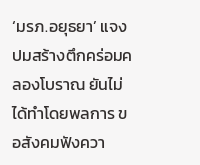‘มรภ.อยุธยา’ แจงปมสร้างตึกคร่อมคลองโบราณ ยันไม่ได้ทำโดยพลการ ขอสังคมฟังควา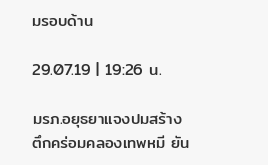มรอบด้าน

29.07.19 | 19:26 น.

มรภ.อยุธยาแจงปมสร้างตึกคร่อมคลองเทพหมี ยัน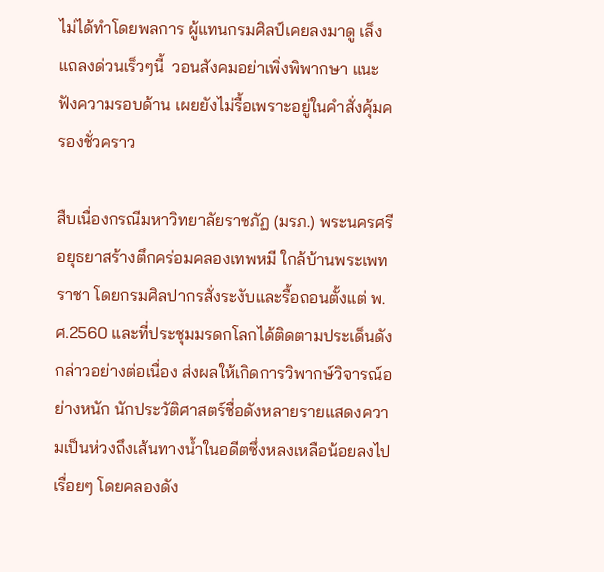ไม่ได้ทำโดยพลการ ผู้แทนกรมศิลป์เคยลงมาดู เล็งแถลงด่วนเร็วๆนี้  วอนสังคมอย่าเพิ่งพิพากษา แนะฟังความรอบด้าน เผยยังไม่รื้อเพราะอยู่ในคำสั่งคุ้มครองชั่วคราว

สืบเนื่องกรณีมหาวิทยาลัยราชภัฏ (มรภ.) พระนครศรีอยุธยาสร้างตึกคร่อมคลองเทพหมี ใกล้บ้านพระเพทราชา โดยกรมศิลปากรสั่งระงับและรื้อถอนตั้งแต่ พ.ศ.2560 และที่ประชุมมรดกโลกได้ติดตามประเด็นดังกล่าวอย่างต่อเนื่อง ส่งผลให้เกิดการวิพากษ์วิจารณ์อย่างหนัก นักประวัติศาสตร์ชื่อดังหลายรายแสดงความเป็นห่วงถึงเส้นทางน้ำในอดีตซึ่งหลงเหลือน้อยลงไปเรื่อยๆ โดยคลองดัง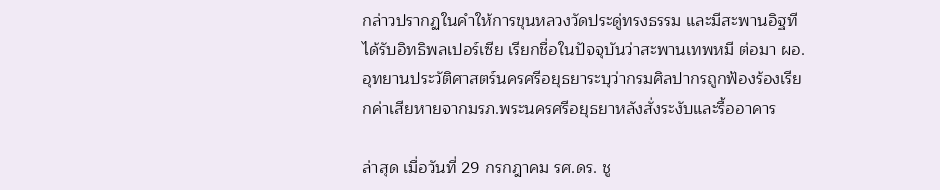กล่าวปรากฏในคำให้การขุนหลวงวัดประดู่ทรงธรรม และมีสะพานอิฐทีได้รับอิทธิพลเปอร์เซีย เรียกชื่อในปัจจุบันว่าสะพานเทพหมี ต่อมา ผอ.อุทยานประวัติศาสตร์นครศรีอยุธยาระบุว่ากรมศิลปากรถูกฟ้องร้องเรียกค่าเสียหายจากมรภ.พระนครศรีอยุธยาหลังสั่งระงับและรื้ออาคาร

ล่าสุด เมื่อวันที่ 29 กรกฎาคม รศ.ดร. ชู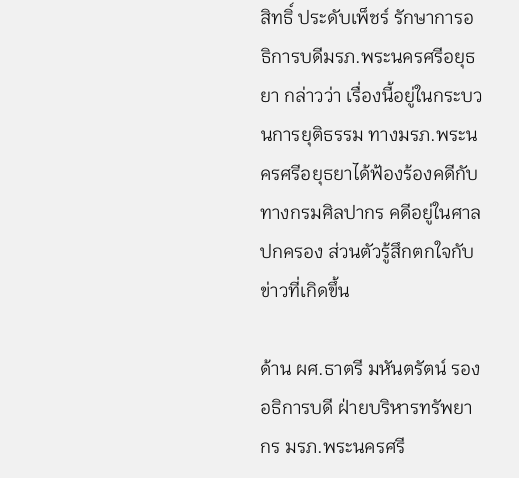สิทธิ์ ประดับเพ็ชร์ รักษาการอธิการบดีมรภ.พระนครศรีอยุธยา กล่าวว่า เรื่องนี้อยู่ในกระบวนการยุติธรรม ทางมรภ.พระนครศรีอยุธยาได้ฟ้องร้องคดีกับทางกรมศิลปากร คดีอยู่ในศาลปกครอง ส่วนตัวรู้สึกตกใจกับข่าวที่เกิดขึ้น

ด้าน ผศ.ธาตรี มหันตรัตน์ รองอธิการบดี ฝ่ายบริหารทรัพยากร มรภ.พระนครศรี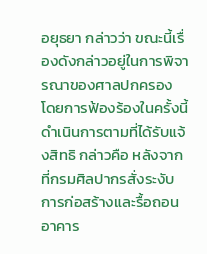อยุธยา กล่าวว่า ขณะนี้เรื่องดังกล่าวอยู่ในการพิจารณาของศาลปกครอง โดยการฟ้องร้องในครั้งนี้ดำเนินการตามที่ได้รับแจ้งสิทธิ กล่าวคือ หลังจากที่กรมศิลปากรสั่งระงับการก่อสร้างและรื้อถอนอาคาร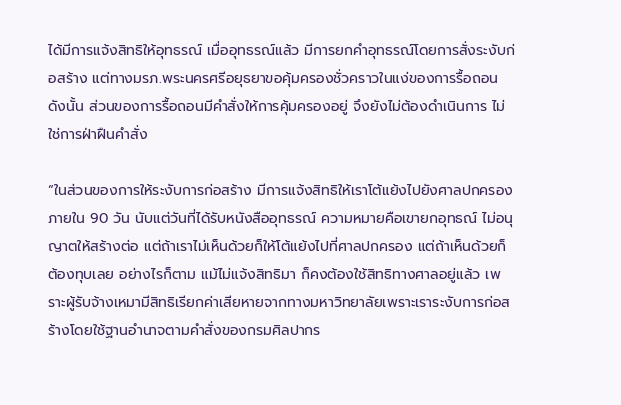ได้มีการแจ้งสิทธิให้อุทธรณ์ เมื่ออุทธรณ์แล้ว มีการยกคำอุทธรณ์โดยการสั่งระงับก่อสร้าง แต่ทางมรภ.พระนครศรีอยุธยาขอคุ้มครองชั่วคราวในแง่ของการรื้อถอน ดังนั้น ส่วนของการรื้อถอนมีคำสั่งให้การคุ้มครองอยู่ จึงยังไม่ต้องดำเนินการ ไม่ใช่การฝ่าฝืนคำสั่ง

“ในส่วนของการให้ระงับการก่อสร้าง มีการแจ้งสิทธิให้เราโต้แย้งไปยังศาลปกครองภายใน 90 วัน นับแต่วันที่ได้รับหนังสืออุทธรณ์ ความหมายคือเขายกอุทธณ์ ไม่อนุญาตให้สร้างต่อ แต่ถ้าเราไม่เห็นด้วยก็ให้โต้แย้งไปที่ศาลปกครอง แต่ถ้าเห็นด้วยก็ต้องทุบเลย อย่างไรก็ตาม แม้ไม่แจ้งสิทธิมา ก็คงต้องใช้สิทธิทางศาลอยู่แล้ว เพราะผู้รับจ้างเหมามีสิทธิเรียกค่าเสียหายจากทางมหาวิทยาลัยเพราะเราระงับการก่อสร้างโดยใช้ฐานอำนาจตามคำสั่งของกรมศิลปากร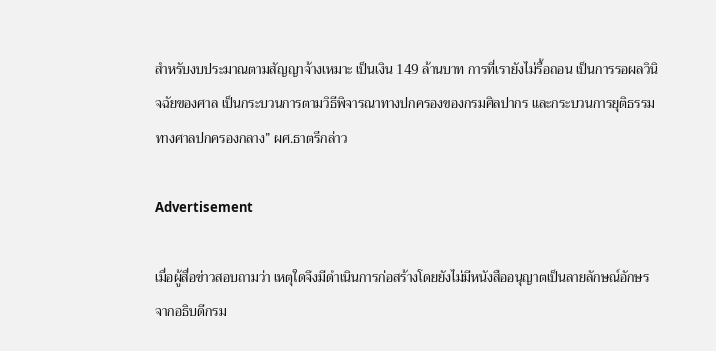สำหรับงบประมาณตามสัญญาจ้างเหมาะ เป็นเงิน 149 ล้านบาท การที่เรายังไม่รื้อถอน เป็นการรอผลวินิจฉัยของศาล เป็นกระบวนการตามวิธีพิจารณาทางปกครองของกรมศิลปากร และกระบวนการยุติธรรมทางศาลปกครองกลาง” ผศ.ธาตรีกล่าว

Advertisement

เมื่อผู้สื่อข่าวสอบถามว่า เหตุใดจึงมีดำเนินการก่อสร้างโดยยังไม่มีหนังสืออนุญาตเป็นลายลักษณ์อักษรจากอธิบดีกรม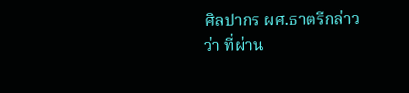ศิลปากร ผศ.ธาตรีกล่าวว่า ที่ผ่าน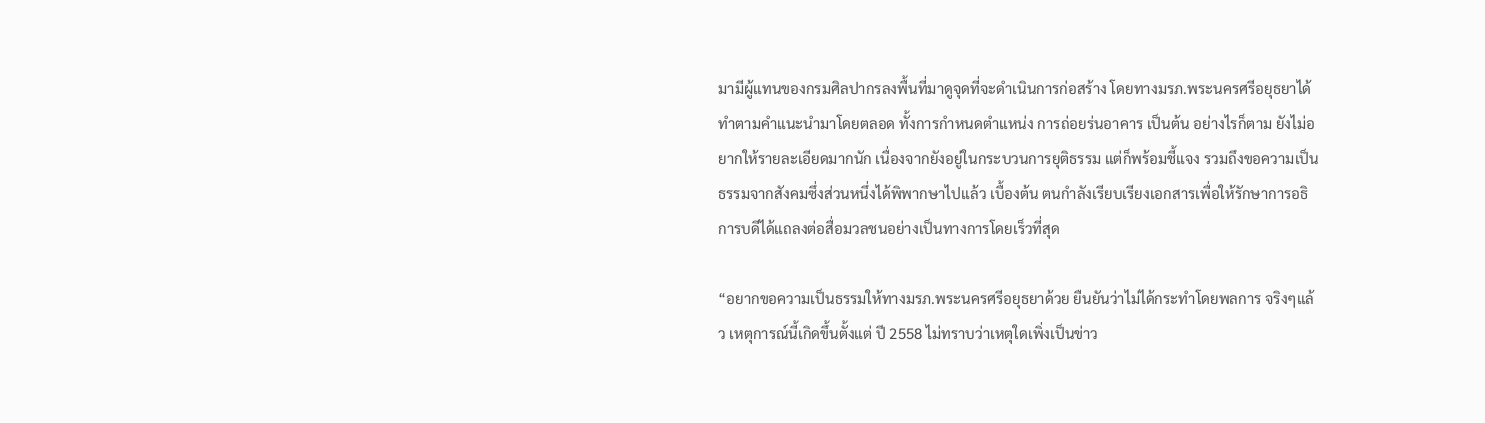มามีผู้แทนของกรมศิลปากรลงพื้นที่มาดูจุดที่จะดำเนินการก่อสร้าง โดยทางมรภ.พระนครศรีอยุธยาได้ทำตามคำแนะนำมาโดยตลอด ทั้งการกำหนดตำแหน่ง การถ่อยร่นอาคาร เป็นต้น อย่างไรก็ตาม ยังไม่อยากให้รายละเอียดมากนัก เนื่องจากยังอยู่ในกระบวนการยุติธรรม แต่ก็พร้อมชี้แจง รวมถึงขอความเป็นธรรมจากสังคมซึ่งส่วนหนึ่งได้พิพากษาไปแล้ว เบื้องต้น ตนกำลังเรียบเรียงเอกสารเพื่อให้รักษาการอธิการบดีได้แถลงต่อสื่อมวลชนอย่างเป็นทางการโดยเร็วที่สุด

“อยากขอความเป็นธรรมให้ทางมรภ.พระนครศรีอยุธยาด้วย ยืนยันว่าไม่ได้กระทำโดยพลการ จริงๆแล้ว เหตุการณ์นี้เกิดขึ้นตั้งแต่ ปี 2558 ไม่ทราบว่าเหตุใดเพิ่งเป็นข่าว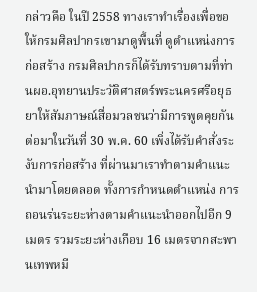กล่าวคือ ในปี 2558 ทางเราทำเรื่องเพื่อขอให้กรมศิลปากรเขามาดูพื้นที่ ดูตำแหน่งการก่อสร้าง กรมศิลปากรก็ได้รับทราบตามที่ท่านผอ.อุทยานประวัติศาสตร์พระนครศรีอยุธยาให้สัมภาษณ์สื่อมวลชนว่ามีการพูดคุยกัน ต่อมาในวันที่ 30 พ.ค. 60 เพิ่งได้รับคำสั่งระงับการก่อสร้าง ที่ผ่านมาเราทำตามคำแนะนำมาโดยตลอด ทั้งการกำหนดตำแหน่ง การถอนร่นระยะห่างตามคำแนะนำออกไปอีก 9 เมตร รวมระยะห่างเกือบ 16 เมตรจากสะพานเทพหมี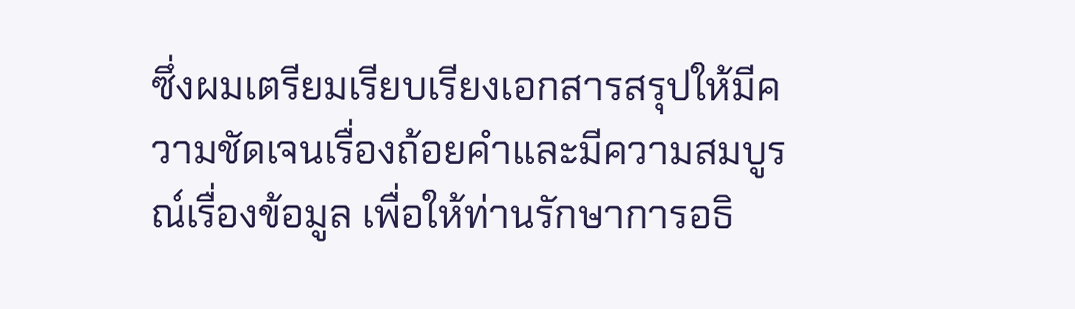ซึ่งผมเตรียมเรียบเรียงเอกสารสรุปให้มีความชัดเจนเรื่องถ้อยคำและมีความสมบูรณ์เรื่องข้อมูล เพื่อให้ท่านรักษาการอธิ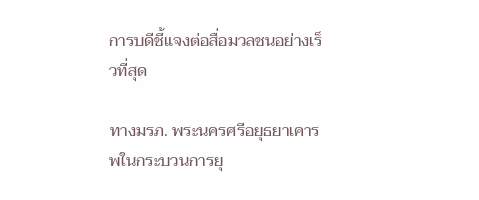การบดีชี้แจงต่อสื่อมวลชนอย่างเร็วที่สุด

ทางมรภ. พระนครศรีอยุธยาเคารพในกระบวนการยุ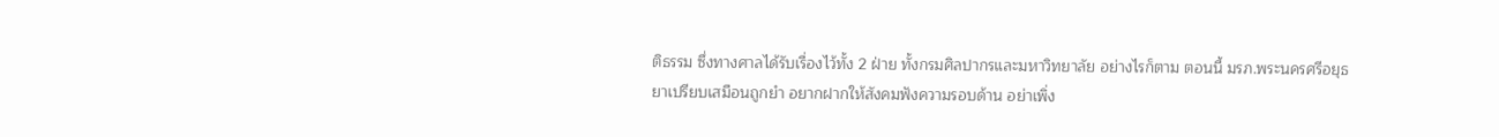ติธรรม ซึ่งทางศาลได้รับเรื่องไว้ทั้ง 2 ฝ่าย ทั้งกรมศิลปากรและมหาวิทยาลัย อย่างไรก็ตาม ตอนนี้ มรภ.พระนครศรีอยุธยาเปรียบเสมือนถูกยำ อยากฝากให้สังคมฟังความรอบด้าน อย่าเพิ่ง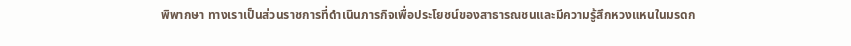พิพากษา ทางเราเป็นส่วนราชการที่ดำเนินภารกิจเพื่อประโยชน์ของสาธารณชนและมีความรู้สึกหวงแหนในมรดก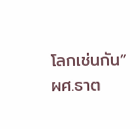โลกเช่นกัน” ผศ.ธาต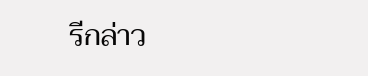รีกล่าว